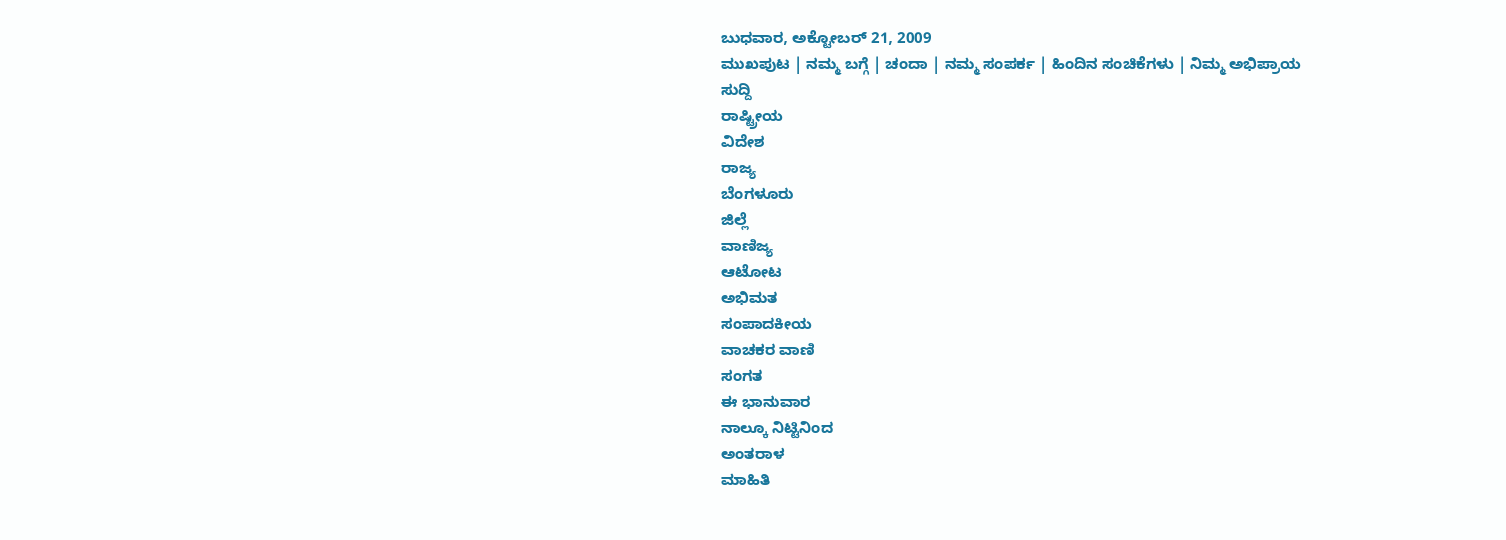ಬುಧವಾರ, ಅಕ್ಟೋಬರ್ 21, 2009
ಮುಖಪುಟ | ನಮ್ಮ ಬಗ್ಗೆ | ಚಂದಾ | ನಮ್ಮ ಸಂಪರ್ಕ | ಹಿಂದಿನ ಸಂಚಿಕೆಗಳು | ನಿಮ್ಮ ಅಭಿಪ್ರಾಯ
ಸುದ್ದಿ
ರಾಷ್ಟ್ರೀಯ
ವಿದೇಶ
ರಾಜ್ಯ
ಬೆಂಗಳೂರು
ಜಿಲ್ಲೆ
ವಾಣಿಜ್ಯ
ಆಟೋಟ
ಅಭಿಮತ
ಸಂಪಾದಕೀಯ
ವಾಚಕರ ವಾಣಿ
ಸಂಗತ
ಈ ಭಾನುವಾರ
ನಾಲ್ಕೂ ನಿಟ್ಟಿನಿಂದ
ಅಂತರಾಳ
ಮಾಹಿತಿ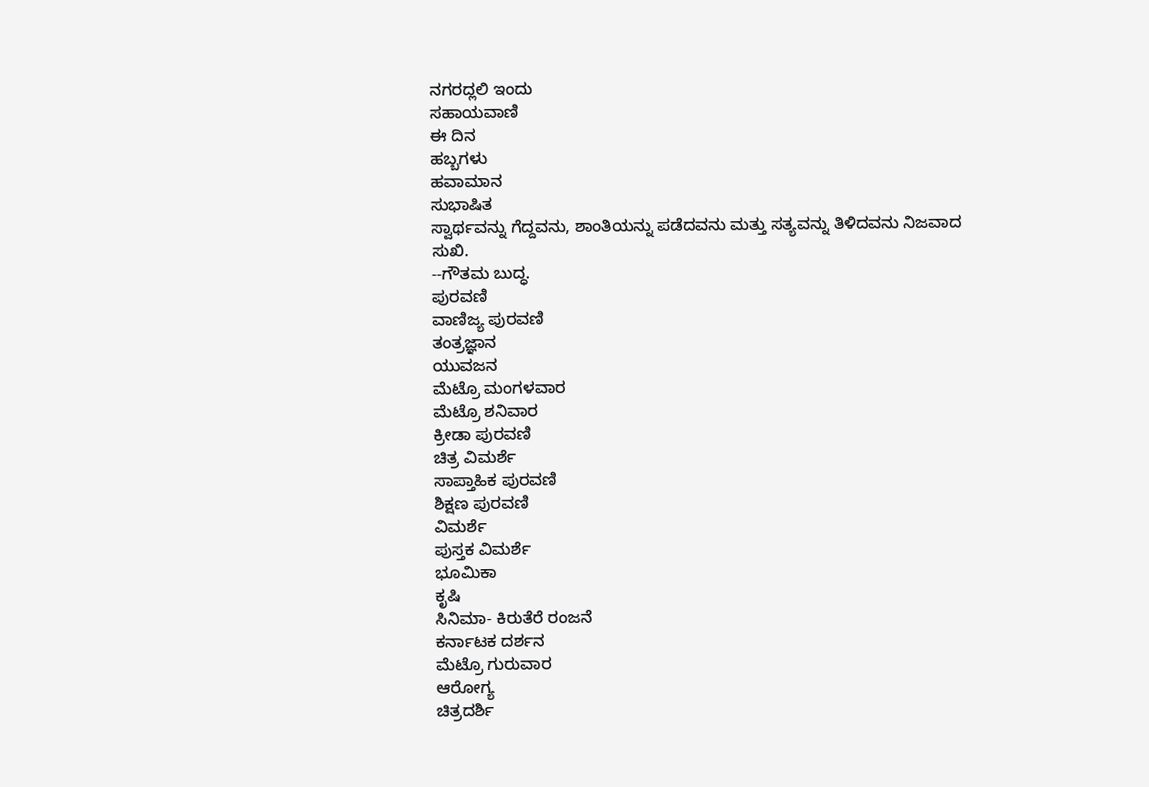ನಗರದ್ಲಲಿ ಇಂದು
ಸಹಾಯವಾಣಿ
ಈ ದಿನ
ಹಬ್ಬಗಳು
ಹವಾಮಾನ
ಸುಭಾಷಿತ
ಸ್ವಾರ್ಥವನ್ನು ಗೆದ್ದವನು, ಶಾಂತಿಯನ್ನು ಪಡೆದವನು ಮತ್ತು ಸತ್ಯವನ್ನು ತಿಳಿದವನು ನಿಜವಾದ ಸುಖಿ.
--ಗೌತಮ ಬುದ್ಧ.
ಪುರವಣಿ
ವಾಣಿಜ್ಯ ಪುರವಣಿ
ತಂತ್ರಜ್ಞಾನ
ಯುವಜನ
ಮೆಟ್ರೊ ಮಂಗಳವಾರ
ಮೆಟ್ರೊ ಶನಿವಾರ
ಕ್ರೀಡಾ ಪುರವಣಿ
ಚಿತ್ರ ವಿಮರ್ಶೆ
ಸಾಪ್ತಾಹಿಕ ಪುರವಣಿ
ಶಿಕ್ಷಣ ಪುರವಣಿ
ವಿಮರ್ಶೆ
ಪುಸ್ತಕ ವಿಮರ್ಶೆ
ಭೂಮಿಕಾ
ಕೃಷಿ
ಸಿನಿಮಾ- ಕಿರುತೆರೆ ರಂಜನೆ
ಕರ್ನಾಟಕ ದರ್ಶನ
ಮೆಟ್ರೊ ಗುರುವಾರ
ಆರೋಗ್ಯ
ಚಿತ್ರದರ್ಶಿ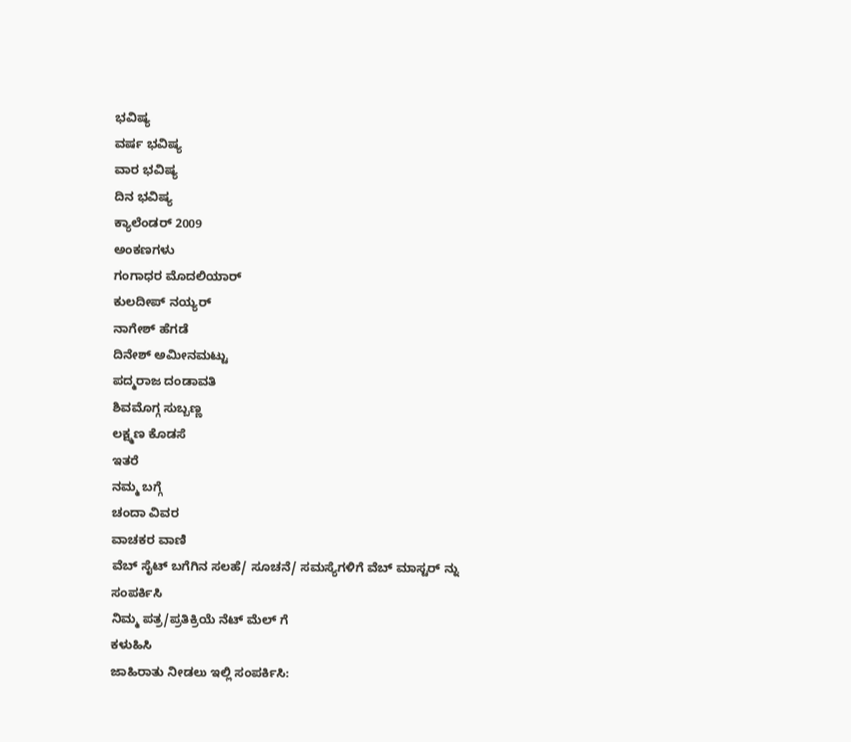ಭವಿಷ್ಯ
ವರ್ಷ ಭವಿಷ್ಯ
ವಾರ ಭವಿಷ್ಯ
ದಿನ ಭವಿಷ್ಯ
ಕ್ಯಾಲೆಂಡರ್ 2009
ಅಂಕಣಗಳು
ಗಂಗಾಧರ ಮೊದಲಿಯಾರ್
ಕುಲದೀಪ್‌ ನಯ್ಯರ್
ನಾಗೇಶ್‌ ಹೆಗಡೆ
ದಿನೇಶ್‌ ಅಮೀನಮಟ್ಟು
ಪದ್ಮರಾಜ ದಂಡಾವತಿ
ಶಿವಮೊಗ್ಗ ಸುಬ್ಬಣ್ಣ
ಲಕ್ಷ್ಮಣ ಕೊಡಸೆ
ಇತರೆ
ನಮ್ಮ ಬಗ್ಗೆ
ಚಂದಾ ವಿವರ
ವಾಚಕರ ವಾಣಿ
ವೆಬ್ ಸೈಟ್ ಬಗೆಗಿನ ಸಲಹೆ/ ಸೂಚನೆ/ ಸಮಸ್ಯೆಗಳಿಗೆ ವೆಬ್ ಮಾಸ್ಟರ್ ನ್ನು
ಸಂಪರ್ಕಿಸಿ
ನಿಮ್ಮ ಪತ್ರ/ಪ್ರತಿಕ್ರಿಯೆ ನೆಟ್ ಮೆಲ್ ಗೆ
ಕಳುಹಿಸಿ
ಜಾಹಿರಾತು ನೀಡಲು ಇಲ್ಲಿ ಸಂಪರ್ಕಿಸಿ: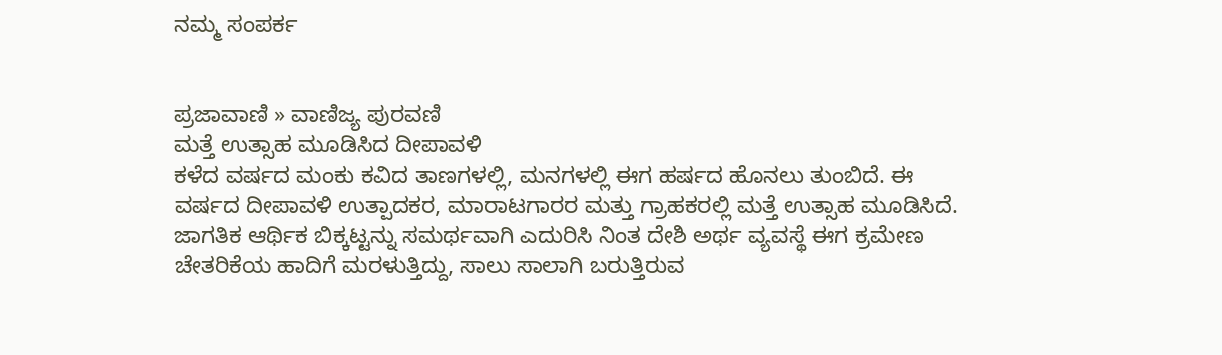ನಮ್ಮ ಸಂಪರ್ಕ


ಪ್ರಜಾವಾಣಿ » ವಾಣಿಜ್ಯ ಪುರವಣಿ
ಮತ್ತೆ ಉತ್ಸಾಹ ಮೂಡಿಸಿದ ದೀಪಾವಳಿ
ಕಳೆದ ವರ್ಷದ ಮಂಕು ಕವಿದ ತಾಣಗಳಲ್ಲಿ, ಮನಗಳಲ್ಲಿ ಈಗ ಹರ್ಷದ ಹೊನಲು ತುಂಬಿದೆ. ಈ ವರ್ಷದ ದೀಪಾವಳಿ ಉತ್ಪಾದಕರ, ಮಾರಾಟಗಾರರ ಮತ್ತು ಗ್ರಾಹಕರಲ್ಲಿ ಮತ್ತೆ ಉತ್ಸಾಹ ಮೂಡಿಸಿದೆ. ಜಾಗತಿಕ ಆರ್ಥಿಕ ಬಿಕ್ಕಟ್ಟನ್ನು ಸಮರ್ಥವಾಗಿ ಎದುರಿಸಿ ನಿಂತ ದೇಶಿ ಅರ್ಥ ವ್ಯವಸ್ಥೆ ಈಗ ಕ್ರಮೇಣ ಚೇತರಿಕೆಯ ಹಾದಿಗೆ ಮರಳುತ್ತಿದ್ದು, ಸಾಲು ಸಾಲಾಗಿ ಬರುತ್ತಿರುವ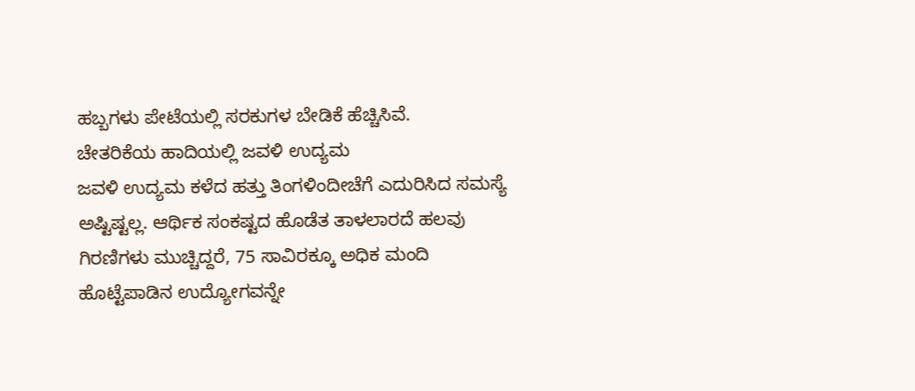ಹಬ್ಬಗಳು ಪೇಟೆಯಲ್ಲಿ ಸರಕುಗಳ ಬೇಡಿಕೆ ಹೆಚ್ಚಿಸಿವೆ.
ಚೇತರಿಕೆಯ ಹಾದಿಯಲ್ಲಿ ಜವಳಿ ಉದ್ಯಮ
ಜವಳಿ ಉದ್ಯಮ ಕಳೆದ ಹತ್ತು ತಿಂಗಳಿಂದೀಚೆಗೆ ಎದುರಿಸಿದ ಸಮಸ್ಯೆ ಅಷ್ಟಿಷ್ಟಲ್ಲ. ಆರ್ಥಿಕ ಸಂಕಷ್ಟದ ಹೊಡೆತ ತಾಳಲಾರದೆ ಹಲವು ಗಿರಣಿಗಳು ಮುಚ್ಚಿದ್ದರೆ, 75 ಸಾವಿರಕ್ಕೂ ಅಧಿಕ ಮಂದಿ ಹೊಟ್ಟೆಪಾಡಿನ ಉದ್ಯೋಗವನ್ನೇ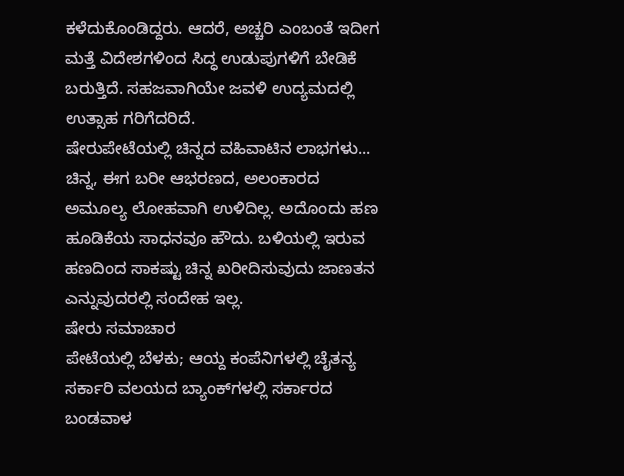ಕಳೆದುಕೊಂಡಿದ್ದರು. ಆದರೆ, ಅಚ್ಚರಿ ಎಂಬಂತೆ ಇದೀಗ ಮತ್ತೆ ವಿದೇಶಗಳಿಂದ ಸಿದ್ಧ ಉಡುಪುಗಳಿಗೆ ಬೇಡಿಕೆ ಬರುತ್ತಿದೆ. ಸಹಜವಾಗಿಯೇ ಜವಳಿ ಉದ್ಯಮದಲ್ಲಿ ಉತ್ಸಾಹ ಗರಿಗೆದರಿದೆ.
ಷೇರುಪೇಟೆಯಲ್ಲಿ ಚಿನ್ನದ ವಹಿವಾಟಿನ ಲಾಭಗಳು...
ಚಿನ್ನ, ಈಗ ಬರೀ ಆಭರಣದ, ಅಲಂಕಾರದ ಅಮೂಲ್ಯ ಲೋಹವಾಗಿ ಉಳಿದಿಲ್ಲ. ಅದೊಂದು ಹಣ ಹೂಡಿಕೆಯ ಸಾಧನವೂ ಹೌದು. ಬಳಿಯಲ್ಲಿ ಇರುವ ಹಣದಿಂದ ಸಾಕಷ್ಟು ಚಿನ್ನ ಖರೀದಿಸುವುದು ಜಾಣತನ ಎನ್ನುವುದರಲ್ಲಿ ಸಂದೇಹ ಇಲ್ಲ.
ಷೇರು ಸಮಾಚಾರ
ಪೇಟೆಯಲ್ಲಿ ಬೆಳಕು; ಆಯ್ದ ಕಂಪೆನಿಗಳಲ್ಲಿ ಚೈತನ್ಯ
ಸರ್ಕಾರಿ ವಲಯದ ಬ್ಯಾಂಕ್‌ಗಳಲ್ಲಿ ಸರ್ಕಾರದ ಬಂಡವಾಳ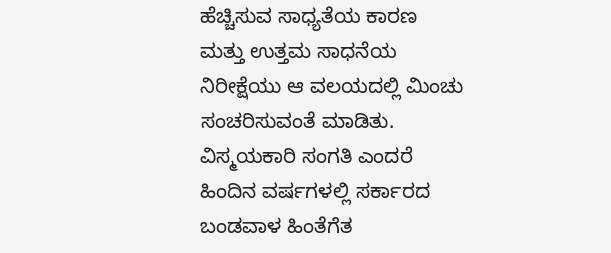ಹೆಚ್ಚಿಸುವ ಸಾಧ್ಯತೆಯ ಕಾರಣ ಮತ್ತು ಉತ್ತಮ ಸಾಧನೆಯ ನಿರೀಕ್ಷೆಯು ಆ ವಲಯದಲ್ಲಿ ಮಿಂಚು ಸಂಚರಿಸುವಂತೆ ಮಾಡಿತು. ವಿಸ್ಮಯಕಾರಿ ಸಂಗತಿ ಎಂದರೆ ಹಿಂದಿನ ವರ್ಷಗಳಲ್ಲಿ ಸರ್ಕಾರದ ಬಂಡವಾಳ ಹಿಂತೆಗೆತ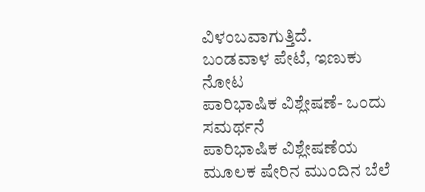ವಿಳಂಬವಾಗುತ್ತಿದೆ.
ಬಂಡವಾಳ ಪೇಟೆ, ಇಣುಕು ನೋಟ
ಪಾರಿಭಾಷಿಕ ವಿಶ್ಲೇಷಣೆ- ಒಂದು ಸಮರ್ಥನೆ
ಪಾರಿಭಾಷಿಕ ವಿಶ್ಲೇಷಣೆಯ ಮೂಲಕ ಷೇರಿನ ಮುಂದಿನ ಬೆಲೆ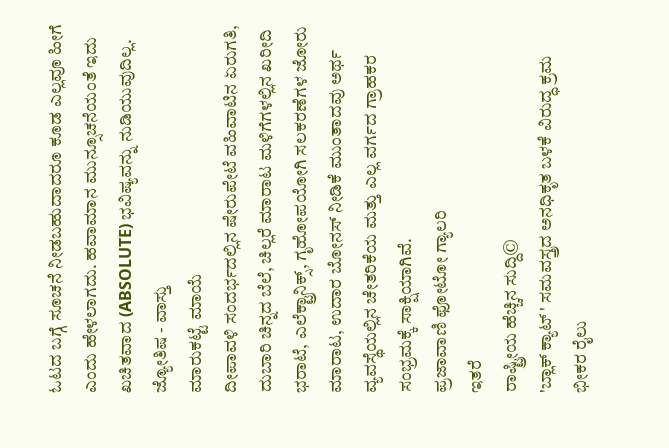ಓಟದ ಬಗ್ಗೆ ಸೂಚನೆ ನೀಡಬಹುದಾದರೂ ಕೂಡ ಎಲ್ಲವೂ ಹೀಗೆ ಎಂದು ಹೇಳಲಾಗದು. ಹವಾಮಾನ ಮುನ್ಸೂಚನೆಯಂತೆ ಇದು ಖಚಿತವಾದ (ABSOLUTE) ಭವಿಷ್ಯವನ್ನು ನುಡಿಯುವುದಿಲ್ಲ.
ಜ್ಯೋತಿಷ - ವಾಸ್ತು
ಮಾರುಕಟ್ಟೆ ಮಾಯೆ
ದೀಪಾವಳಿ ಸಂದರ್ಭದಲ್ಲಿನ ಷೇರುಪೇಟೆ ವಹಿವಾಟಿನ ಏರುಗತಿ, ದುಬಾರಿ ಚಿನ್ನದ ಬೆಲೆ, ಚಿಲ್ಲರೆ ಮಾರಾಟ ಮಳಿಗೆಗಳಲ್ಲಿನ ಖರೀದಿ ಭರಾಟೆ, ಎಲೆಕ್ಟ್ರಾನಿಕ್ಸ್, ಗೃಹೋಪಯೋಗಿ ಸಲಕರಣೆಗಳ ಜೋರು ಮಾರಾಟ, ಉದಾರ ಬೋನಸ್ ನೀಡಿಕೆ ಮುಂತಾದವು ಅರ್ಥ ವ್ಯವಸ್ಥೆಯಲ್ಲಿನ ಚೇತರಿಕೆಯ ಮತ್ತು ಎಲ್ಲ ವರ್ಗದ ಗ್ರಾಹಕರ ಸಂಭ್ರಮಕ್ಕೆ ಸಾಕ್ಷಿಯಾಗಿವೆ.
ಪ್ರಜಾವಾಣಿ ಫೋಟೋ ಗ್ಯಾಲರಿ
ಇತರೆ
ರಾಷ್ಟ್ರೀಯ ಹೆಚ್ಚಿನ ಸುದ್ದಿ©
'ಬ್ಲಾಕ್ ಕ್ಯಾಟ್ ' ಸಮವಸ್ತ್ರದ ಅನಧಿಕೃತ ಬಳಕೆ ವಿರುದ್ಧ ಕ್ರಮ
ಭೀಕರ ರೈಲು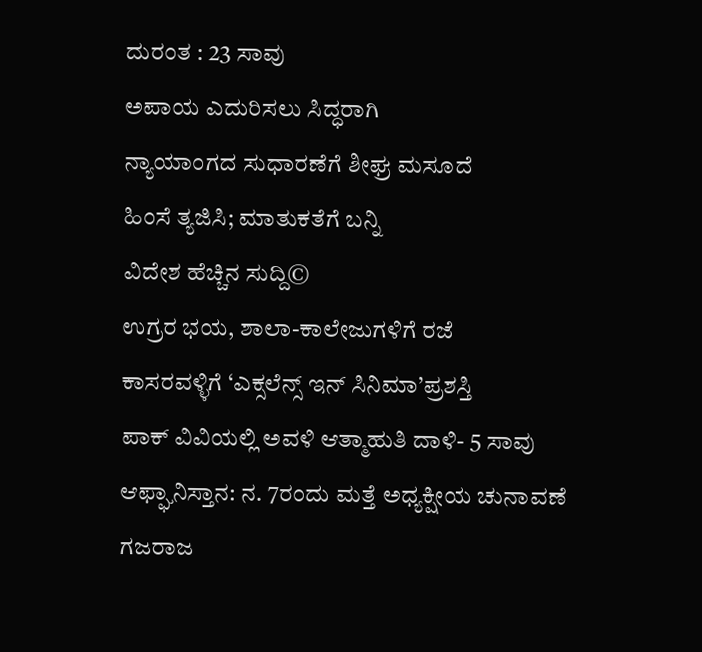ದುರಂತ : 23 ಸಾವು
ಅಪಾಯ ಎದುರಿಸಲು ಸಿದ್ಧರಾಗಿ
ನ್ಯಾಯಾಂಗದ ಸುಧಾರಣೆಗೆ ಶೀಘ್ರ ಮಸೂದೆ
ಹಿಂಸೆ ತ್ಯಜಿಸಿ; ಮಾತುಕತೆಗೆ ಬನ್ನಿ
ವಿದೇಶ ಹೆಚ್ಚಿನ ಸುದ್ದಿ©
ಉಗ್ರರ ಭಯ, ಶಾಲಾ-ಕಾಲೇಜುಗಳಿಗೆ ರಜೆ
ಕಾಸರವಳ್ಳಿಗೆ ‘ಎಕ್ಸಲೆನ್ಸ್ ಇನ್ ಸಿನಿಮಾ’ಪ್ರಶಸ್ತಿ
ಪಾಕ್ ವಿವಿಯಲ್ಲಿ ಅವಳಿ ಆತ್ಮಾಹುತಿ ದಾಳಿ- 5 ಸಾವು
ಆಫ್ಘಾನಿಸ್ತಾನ: ನ. 7ರಂದು ಮತ್ತೆ ಅಧ್ಯಕ್ಷೀಯ ಚುನಾವಣೆ
ಗಜರಾಜ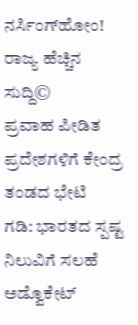ನರ್ಸಿಂಗ್‌ಹೋಂ!
ರಾಜ್ಯ ಹೆಚ್ಚಿನ ಸುದ್ದಿ©
ಪ್ರವಾಹ ಪೀಡಿತ ಪ್ರದೇಶಗಳಿಗೆ ಕೇಂದ್ರ ತಂಡದ ಭೇಟಿ
ಗಡಿ: ಭಾರತದ ಸ್ಪಷ್ಟ ನಿಲುವಿಗೆ ಸಲಹೆ
ಅಡ್ವೊಕೇಟ್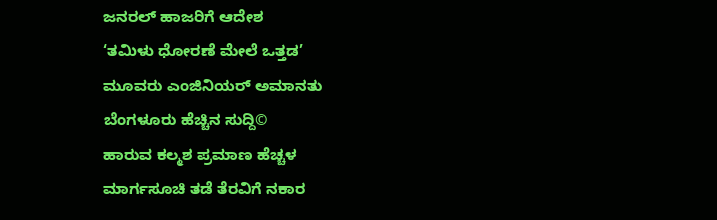ಜನರಲ್ ಹಾಜರಿಗೆ ಆದೇಶ
‘ತಮಿಳು ಧೋರಣೆ ಮೇಲೆ ಒತ್ತಡ’
ಮೂವರು ಎಂಜಿನಿಯರ್ ಅಮಾನತು
ಬೆಂಗಳೂರು ಹೆಚ್ಚಿನ ಸುದ್ದಿ©
ಹಾರುವ ಕಲ್ಮಶ ಪ್ರಮಾಣ ಹೆಚ್ಚಳ
ಮಾರ್ಗಸೂಚಿ ತಡೆ ತೆರವಿಗೆ ನಕಾರ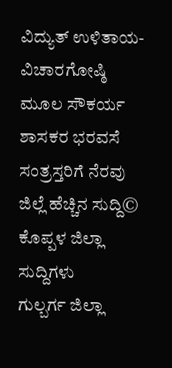ವಿದ್ಯುತ್ ಉಳಿತಾಯ-ವಿಚಾರಗೋಷ್ಠಿ
ಮೂಲ ಸೌಕರ್ಯ ಶಾಸಕರ ಭರವಸೆ
ಸಂತ್ರಸ್ತರಿಗೆ ನೆರವು
ಜಿಲ್ಲೆ ಹೆಚ್ಚಿನ ಸುದ್ದಿ©
ಕೊಪ್ಪಳ ಜಿಲ್ಲಾ ಸುದ್ದಿಗಳು
ಗುಲ್ಬರ್ಗ ಜಿಲ್ಲಾ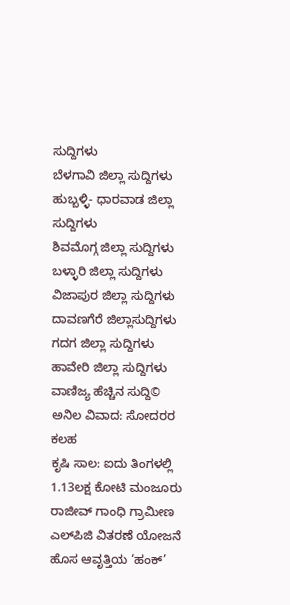ಸುದ್ದಿಗಳು
ಬೆಳಗಾವಿ ಜಿಲ್ಲಾ ಸುದ್ದಿಗಳು
ಹುಬ್ಬಳ್ಳಿ- ಧಾರವಾಡ ಜಿಲ್ಲಾ ಸುದ್ದಿಗಳು
ಶಿವಮೊಗ್ಗ ಜಿಲ್ಲಾ ಸುದ್ದಿಗಳು
ಬಳ್ಳಾರಿ ಜಿಲ್ಲಾ ಸುದ್ದಿಗಳು
ವಿಜಾಪುರ ಜಿಲ್ಲಾ ಸುದ್ದಿಗಳು
ದಾವಣಗೆರೆ ಜಿಲ್ಲಾಸುದ್ದಿಗಳು
ಗದಗ ಜಿಲ್ಲಾ ಸುದ್ದಿಗಳು
ಹಾವೇರಿ ಜಿಲ್ಲಾ ಸುದ್ದಿಗಳು
ವಾಣಿಜ್ಯ ಹೆಚ್ಚಿನ ಸುದ್ದಿ©
ಅನಿಲ ವಿವಾದ: ಸೋದರರ ಕಲಹ
ಕೃಷಿ ಸಾಲ: ಐದು ತಿಂಗಳಲ್ಲಿ 1.13ಲಕ್ಷ ಕೋಟಿ ಮಂಜೂರು
ರಾಜೀವ್ ಗಾಂಧಿ ಗ್ರಾಮೀಣ ಎಲ್‌ಪಿಜಿ ವಿತರಣೆ ಯೋಜನೆ
ಹೊಸ ಆವೃತ್ತಿಯ ‘ಹಂಕ್’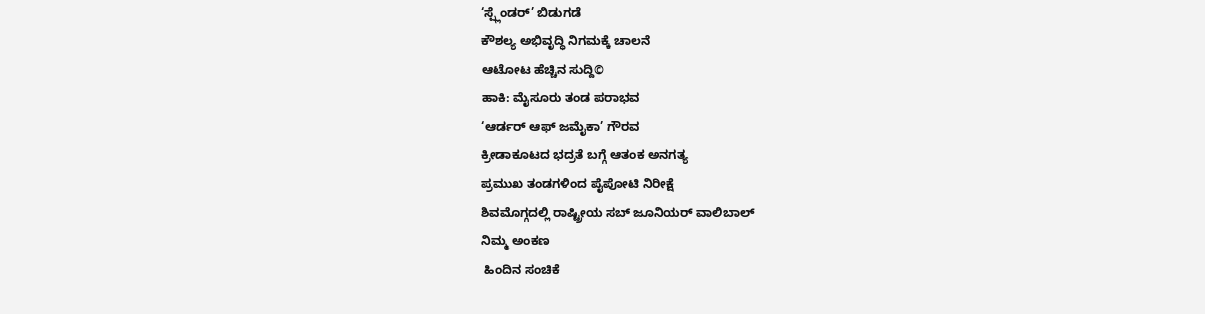‘ಸ್ಪ್ಲೆಂಡರ್’ ಬಿಡುಗಡೆ
ಕೌಶಲ್ಯ ಅಭಿವೃದ್ಧಿ ನಿಗಮಕ್ಕೆ ಚಾಲನೆ
ಆಟೋಟ ಹೆಚ್ಚಿನ ಸುದ್ದಿ©
ಹಾಕಿ: ಮೈಸೂರು ತಂಡ ಪರಾಭವ
‘ಆರ್ಡರ್ ಆಫ್ ಜಮೈಕಾ’ ಗೌರವ
ಕ್ರೀಡಾಕೂಟದ ಭದ್ರತೆ ಬಗ್ಗೆ ಆತಂಕ ಅನಗತ್ಯ
ಪ್ರಮುಖ ತಂಡಗಳಿಂದ ಪೈಪೋಟಿ ನಿರೀಕ್ಷೆ
ಶಿವಮೊಗ್ಗದಲ್ಲಿ ರಾಷ್ಟ್ರೀಯ ಸಬ್ ಜೂನಿಯರ್ ವಾಲಿಬಾಲ್
ನಿಮ್ಮ ಅಂಕಣ
 ಹಿಂದಿನ ಸಂಚಿಕೆ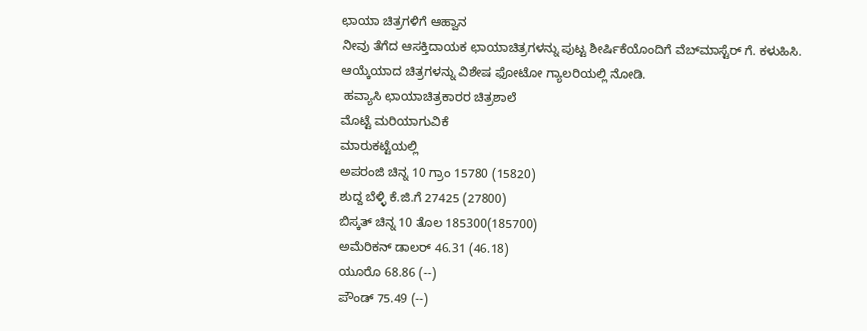ಛಾಯಾ ಚಿತ್ರಗಳಿಗೆ ಆಹ್ವಾನ
ನೀವು ತೆಗೆದ ಆಸಕ್ತಿದಾಯಕ ಛಾಯಾಚಿತ್ರಗಳನ್ನು ಪುಟ್ಟ ಶೀರ್ಷಿಕೆಯೊಂದಿಗೆ ವೆಬ್‌ಮಾಸ್ಟೆರ್ ಗೆ. ಕಳುಹಿಸಿ. ಆಯ್ಕೆಯಾದ ಚಿತ್ರಗಳನ್ನು ವಿಶೇಷ ಫೋಟೋ ಗ್ಯಾಲರಿಯಲ್ಲಿ ನೋಡಿ.
 ಹವ್ಯಾಸಿ ಛಾಯಾಚಿತ್ರಕಾರರ ಚಿತ್ರಶಾಲೆ
ಮೊಟ್ಟೆ ಮರಿಯಾಗುವಿಕೆ
ಮಾರುಕಟ್ಟೆಯಲ್ಲಿ
ಅಪರಂಜಿ ಚಿನ್ನ 10 ಗ್ರಾಂ 15780 (15820)
ಶುದ್ದ ಬೆಳ್ಳಿ ಕೆ.ಜಿ.ಗೆ 27425 (27800)
ಬಿಸ್ಕತ್ ಚಿನ್ನ 10 ತೊಲ 185300(185700)
ಅಮೆರಿಕನ್ ಡಾಲರ್ 46.31 (46.18)
ಯೂರೊ 68.86 (--)
ಪೌಂಡ್ 75.49 (--)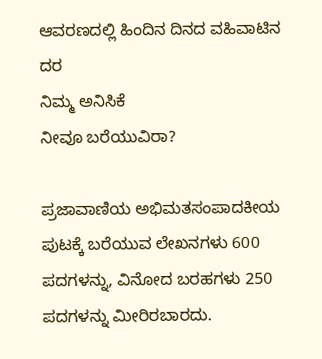ಆವರಣದಲ್ಲಿ ಹಿಂದಿನ ದಿನದ ವಹಿವಾಟಿನ ದರ
ನಿಮ್ಮ ಅನಿಸಿಕೆ
ನೀವೂ ಬರೆಯುವಿರಾ?

ಪ್ರಜಾವಾಣಿಯ ಅಭಿಮತಸಂಪಾದಕೀಯ ಪುಟಕ್ಕೆ ಬರೆಯುವ ಲೇಖನಗಳು 600 ಪದಗಳನ್ನು, ವಿನೋದ ಬರಹಗಳು 250 ಪದಗಳನ್ನು ಮೀರಿರಬಾರದು.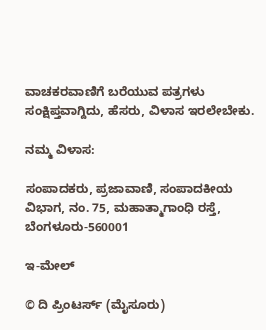ವಾಚಕರವಾಣಿಗೆ ಬರೆಯುವ ಪತ್ರಗಳು ಸಂಕ್ಷಿಪ್ತವಾಗ್ದಿದು, ಹೆಸರು, ವಿಳಾಸ ಇರಲೇಬೇಕು.

ನಮ್ಮ ವಿಳಾಸ:

ಸಂಪಾದಕರು, ಪ್ರಜಾವಾಣಿ, ಸಂಪಾದಕೀಯ ವಿಭಾಗ, ನಂ. 75, ಮಹಾತ್ಮಾಗಾಂಧಿ ರಸ್ತೆ, ಬೆಂಗಳೂರು-560001

ಇ-ಮೇಲ್

© ದಿ ಪ್ರಿಂಟರ್ಸ್ (ಮೈಸೂರು)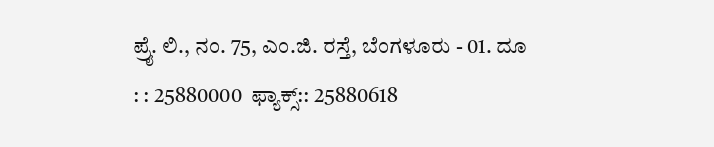ಪ್ರೈ. ಲಿ., ನಂ. 75, ಎಂ.ಜಿ. ರಸ್ತೆ, ಬೆಂಗಳೂರು - 01. ದೂ : : 25880000  ಫ್ಯಾಕ್ಸ್:: 25880618